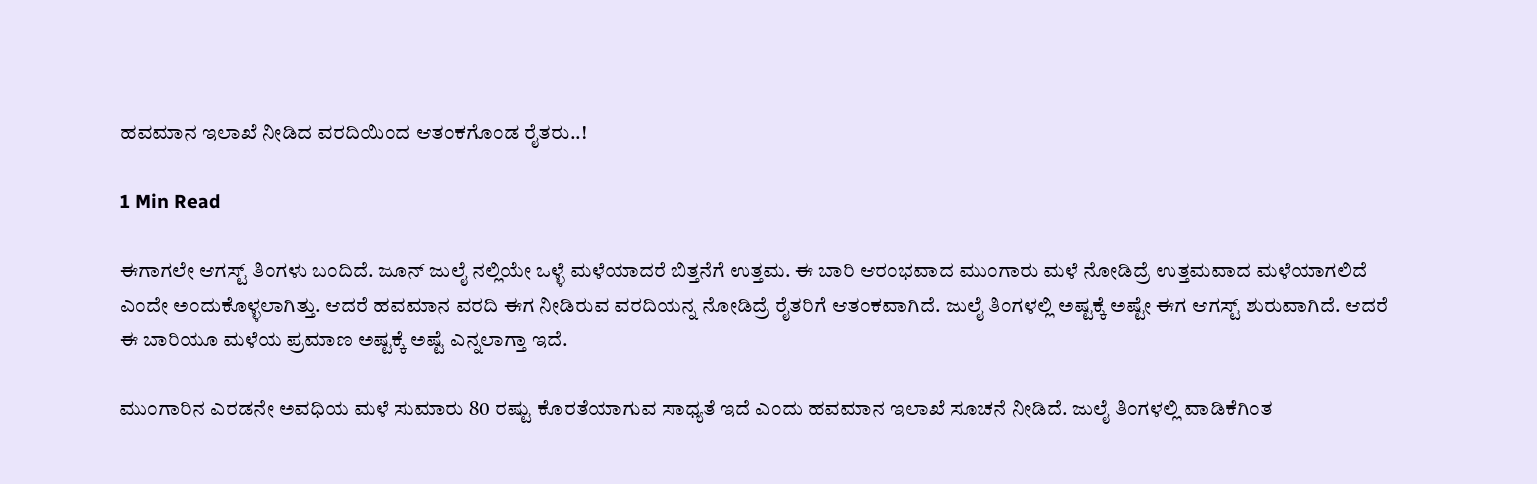ಹವಮಾನ ಇಲಾಖೆ ನೀಡಿದ ವರದಿಯಿಂದ ಆತಂಕಗೊಂಡ ರೈತರು..!

1 Min Read

ಈಗಾಗಲೇ ಆಗಸ್ಟ್ ತಿಂಗಳು ಬಂದಿದೆ. ಜೂನ್ ಜುಲೈ ನಲ್ಲಿಯೇ ಒಳ್ಳೆ ಮಳೆಯಾದರೆ ಬಿತ್ತನೆಗೆ ಉತ್ತಮ. ಈ ಬಾರಿ ಆರಂಭವಾದ ಮುಂಗಾರು ಮಳೆ ನೋಡಿದ್ರೆ ಉತ್ತಮವಾದ ಮಳೆಯಾಗಲಿದೆ ಎಂದೇ ಅಂದುಕೊಳ್ಳಲಾಗಿತ್ತು. ಆದರೆ ಹವಮಾನ ವರದಿ ಈಗ ನೀಡಿರುವ ವರದಿಯನ್ನ ನೋಡಿದ್ರೆ ರೈತರಿಗೆ ಆತಂಕವಾಗಿದೆ. ಜುಲೈ ತಿಂಗಳಲ್ಲಿ ಅಷ್ಟಕ್ಕೆ ಅಷ್ಟೇ ಈಗ ಆಗಸ್ಟ್ ಶುರುವಾಗಿದೆ. ಆದರೆ ಈ ಬಾರಿಯೂ ಮಳೆಯ ಪ್ರಮಾಣ ಅಷ್ಟಕ್ಕೆ ಅಷ್ಟೆ ಎನ್ನಲಾಗ್ತಾ ಇದೆ.

ಮುಂಗಾರಿನ ಎರಡನೇ ಅವಧಿಯ ಮಳೆ ಸುಮಾರು 80 ರಷ್ಟು ಕೊರತೆಯಾಗುವ ಸಾಧ್ಯತೆ ಇದೆ ಎಂದು ಹವಮಾನ ಇಲಾಖೆ ಸೂಚನೆ ನೀಡಿದೆ. ಜುಲೈ ತಿಂಗಳಲ್ಲಿ ವಾಡಿಕೆಗಿಂತ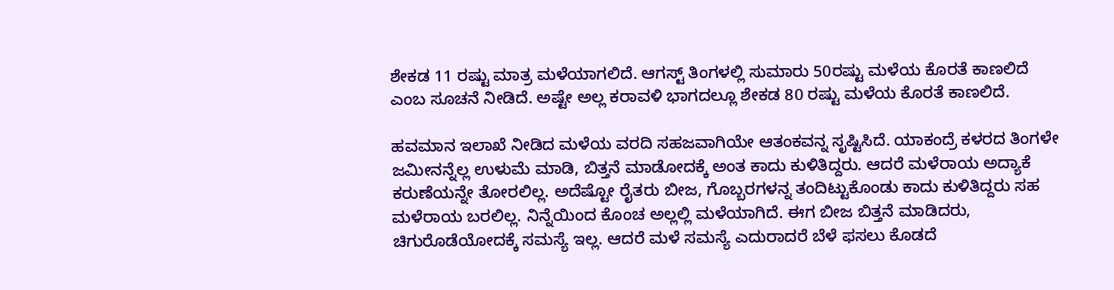ಶೇಕಡ 11 ರಷ್ಟು ಮಾತ್ರ ಮಳೆಯಾಗಲಿದೆ. ಆಗಸ್ಟ್ ತಿಂಗಳಲ್ಲಿ ಸುಮಾರು 50ರಷ್ಟು ಮಳೆಯ ಕೊರತೆ ಕಾಣಲಿದೆ ಎಂಬ ಸೂಚನೆ ನೀಡಿದೆ. ಅಷ್ಟೇ ಅಲ್ಲ ಕರಾವಳಿ ಭಾಗದಲ್ಲೂ ಶೇಕಡ 80 ರಷ್ಟು ಮಳೆಯ ಕೊರತೆ ಕಾಣಲಿದೆ.

ಹವಮಾನ ಇಲಾಖೆ ನೀಡಿದ ಮಳೆಯ ವರದಿ ಸಹಜವಾಗಿಯೇ ಆತಂಕವನ್ನ ಸೃಷ್ಟಿಸಿದೆ. ಯಾಕಂದ್ರೆ ಕಳರದ ತಿಂಗಳೇ ಜಮೀನನ್ನೆಲ್ಲ ಉಳುಮೆ ಮಾಡಿ, ಬಿತ್ತನೆ ಮಾಡೋದಕ್ಕೆ ಅಂತ ಕಾದು ಕುಳಿತಿದ್ದರು. ಆದರೆ ಮಳೆರಾಯ ಅದ್ಯಾಕೆ ಕರುಣೆಯನ್ನೇ ತೋರಲಿಲ್ಲ. ಅದೆಷ್ಟೋ ರೈತರು ಬೀಜ, ಗೊಬ್ಬರಗಳನ್ನ ತಂದಿಟ್ಟುಕೊಂಡು ಕಾದು ಕುಳಿತಿದ್ದರು ಸಹ ಮಳೆರಾಯ ಬರಲಿಲ್ಲ. ನಿನ್ನೆಯಿಂದ ಕೊಂಚ ಅಲ್ಲಲ್ಲಿ ಮಳೆಯಾಗಿದೆ. ಈಗ ಬೀಜ ಬಿತ್ತನೆ ಮಾಡಿದರು, ಚಿಗುರೊಡೆಯೋದಕ್ಕೆ ಸಮಸ್ಯೆ ಇಲ್ಲ. ಆದರೆ ಮಳೆ ಸಮಸ್ಯೆ ಎದುರಾದರೆ ಬೆಳೆ ಫಸಲು ಕೊಡದೆ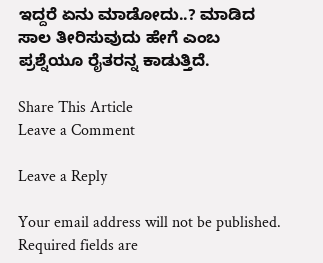ಇದ್ದರೆ ಏನು ಮಾಡೋದು..? ಮಾಡಿದ ಸಾಲ ತೀರಿಸುವುದು ಹೇಗೆ ಎಂಬ ಪ್ರಶ್ನೆಯೂ ರೈತರನ್ನ ಕಾಡುತ್ತಿದೆ.

Share This Article
Leave a Comment

Leave a Reply

Your email address will not be published. Required fields are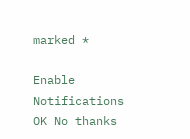marked *

Enable Notifications OK No thanks